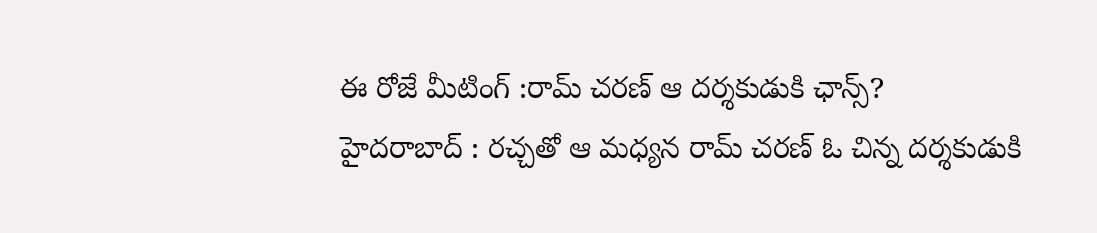ఈ రోజే మీటింగ్ :రామ్ చరణ్ ఆ దర్శకుడుకి ఛాన్స్?
హైదరాబాద్ : రచ్చతో ఆ మధ్యన రామ్ చరణ్ ఓ చిన్న దర్శకుడుకి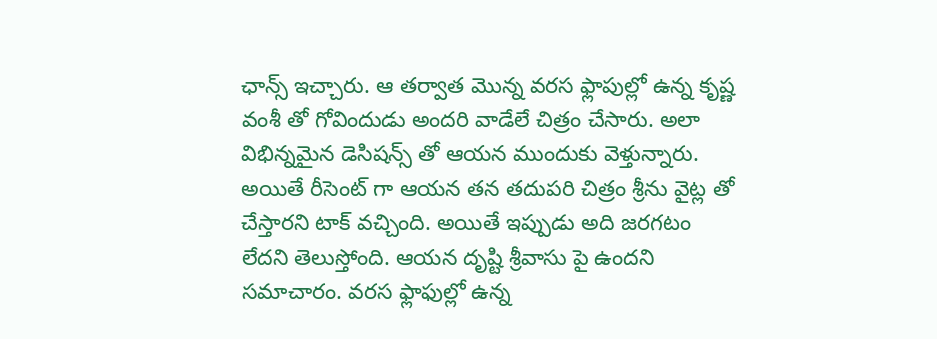ఛాన్స్ ఇచ్చారు. ఆ తర్వాత మొన్న వరస ఫ్లాపుల్లో ఉన్న కృష్ణ వంశీ తో గోవిందుడు అందరి వాడేలే చిత్రం చేసారు. అలా విభిన్నమైన డెసిషన్స్ తో ఆయన ముందుకు వెళ్తున్నారు. అయితే రీసెంట్ గా ఆయన తన తదుపరి చిత్రం శ్రీను వైట్ల తో చేస్తారని టాక్ వచ్చింది. అయితే ఇప్పుడు అది జరగటం లేదని తెలుస్తోంది. ఆయన దృష్టి శ్రీవాసు పై ఉందని సమాచారం. వరస ఫ్లాఫుల్లో ఉన్న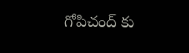గోపిచంద్ కు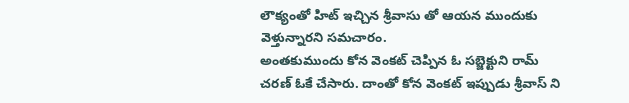లౌక్యంతో హిట్ ఇచ్చిన శ్రీవాసు తో ఆయన ముందుకు వెళ్తున్నారని సమచారం.
అంతకుముందు కోన వెంకట్ చెప్పిన ఓ సబ్జెక్టుని రామ్ చరణ్ ఓకే చేసారు. దాంతో కోన వెంకట్ ఇప్పుడు శ్రీవాస్ ని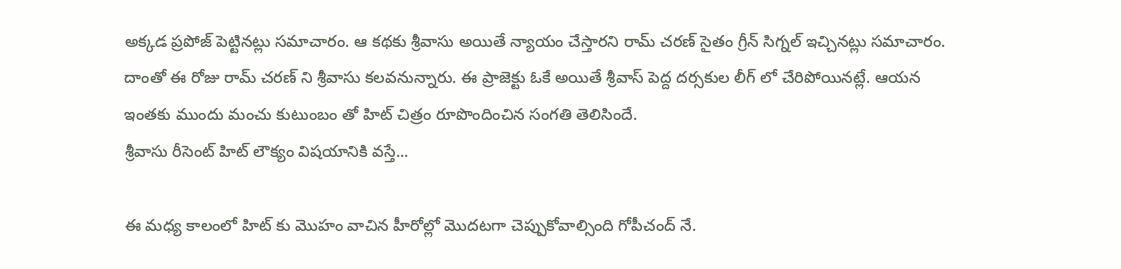అక్కడ ప్రపోజ్ పెట్టినట్లు సమాచారం. ఆ కథకు శ్రీవాసు అయితే న్యాయం చేస్తారని రామ్ చరణ్ సైతం గ్రీన్ సిగ్నల్ ఇచ్చినట్లు సమాచారం. దాంతో ఈ రోజు రామ్ చరణ్ ని శ్రీవాసు కలవనున్నారు. ఈ ప్రాజెక్టు ఓకే అయితే శ్రీవాస్ పెద్ద దర్సకుల లీగ్ లో చేరిపోయినట్లే. ఆయన ఇంతకు ముందు మంచు కుటుంబం తో హిట్ చిత్రం రూపొందించిన సంగతి తెలిసిందే.
శ్రీవాసు రీసెంట్ హిట్ లౌక్యం విషయానికి వస్తే...

ఈ మధ్య కాలంలో హిట్ కు మొహం వాచిన హీరోల్లో మొదటగా చెప్పుకోవాల్సింది గోపీచంద్ నే.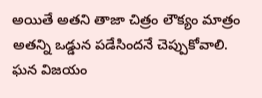అయితే అతని తాజా చిత్రం లౌక్యం మాత్రం అతన్ని ఒడ్డున పడేసిందనే చెప్పుకోవాలి. ఘన విజయం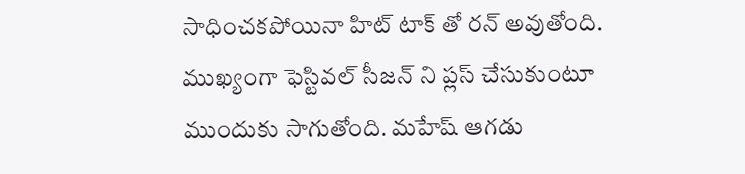సాధించకపోయినా హిట్ టాక్ తో రన్ అవుతోంది. ముఖ్యంగా ఫెస్టివల్ సీజన్ ని ప్లస్ చేసుకుంటూ ముందుకు సాగుతోంది. మహేష్ ఆగడు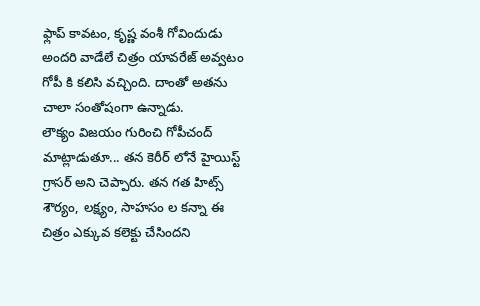ఫ్లాప్ కావటం, కృష్ణ వంశీ గోవిందుడు అందరి వాడేలే చిత్రం యావరేజ్ అవ్వటం గోపీ కి కలిసి వచ్చింది. దాంతో అతను చాలా సంతోషంగా ఉన్నాడు.
లౌక్యం విజయం గురించి గోపీచంద్ మాట్లాడుతూ... తన కెరీర్ లోనే హైయిస్ట్ గ్రాసర్ అని చెప్పారు. తన గత హిట్స్ శౌర్యం, లక్ష్యం, సాహసం ల కన్నా ఈ చిత్రం ఎక్కువ కలెక్టు చేసిందని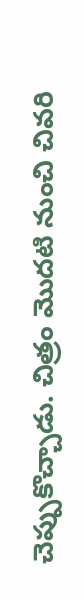చెప్పుకొచ్చాడు. చిత్రం మొదటి నుంచి చివరి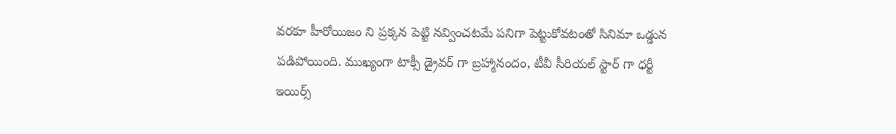వరకూ హీరోయిజం ని ప్రక్కన పెట్టి నవ్వించటమే పనిగా పెట్టుకోవటంతో సినిమా ఒడ్డున పడిపోయింది. ముఖ్యంగా టాక్సీ డ్రైవర్ గా బ్రహ్మానందం, టీవీ సీరియల్ స్టార్ గా ధర్టీ ఇయిర్స్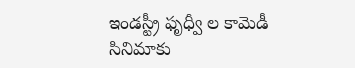ఇండస్ట్రీ ఫృధ్వీ ల కామెడీ సినిమాకు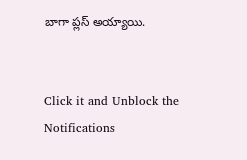బాగా ప్లస్ అయ్యాయి.


Click it and Unblock the Notifications